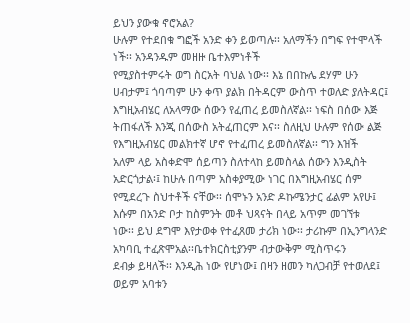ይህን ያውቁ ኖሮአል?
ሁሉም የተደበቁ ግፎች አንድ ቀን ይወጣሉ፡፡ አለማችን በግፍ የተሞላች ነች፡፡ አንዳንዱም መዘዙ ቤተእምነቶች
የሚያስተምሩት ወግ ስርአት ባህል ነው፡፡ እኔ በበኩሌ ደሃም ሁን ሀብታም፤ ጎባጣም ሁን ቀጥ ያልክ በትዳርም ውስጥ ተወለድ ያለትዳር፤
እግዚአብሄር ለአላማው ሰውን የፈጠረ ይመስለኛል፡፡ ነፍስ በሰው እጅ
ትጠፋለች እንጂ በሰውስ አትፈጠርም እና፡፡ ስለዚህ ሁሉም የሰው ልጅ የእግዚአብሄር መልክተኛ ሆኖ የተፈጠረ ይመስለኛል፡፡ ግን እዝች
አለም ላይ አስቀድሞ ሰይጣን ስለተላከ ይመስላል ሰውን እንዲስት አድርጎታል፡፤ ከሁሉ በጣም አስቀያሚው ነገር በእግዚአብሄር ሰም
የሚደረጉ ስህተቶች ናቸው፡፡ ሰሞኑን አንድ ዶኩሜንታር ፊልም አየሁ፤ እሱም በአንድ ቦታ ከስምንት መቶ ህጻናት በላይ አጥም መገኘቱ
ነው፡፡ ይህ ደግሞ እየታወቀ የተፈጸመ ታሪክ ነው፡፡ ታሪኩም በኢንግላንድ አካባቢ ተፈጽሞአል፡፡ቤተክርስቲያንም ብታውቅም ሚስጥሩን
ደብቃ ይዛለች፡፡ እንዲሕ ነው የሆነው፤ በዛን ዘመን ካለጋብቻ የተወለደ፤ ወይም አባቱን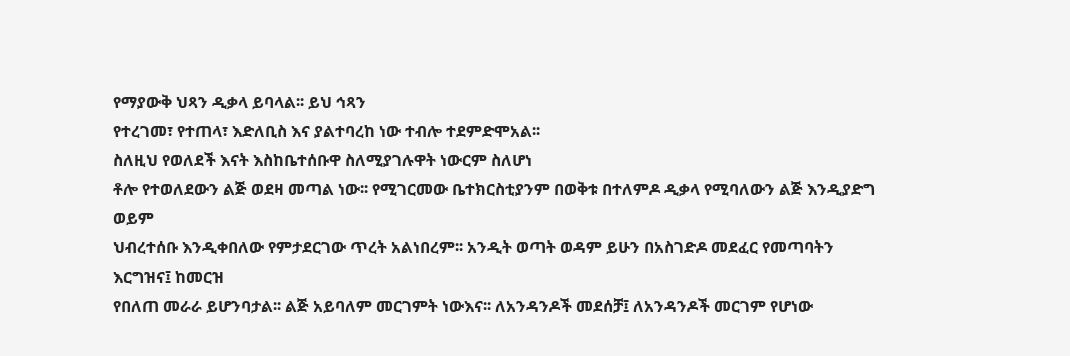የማያውቅ ህጻን ዲቃላ ይባላል፡፡ ይህ ኅጻን
የተረገመ፣ የተጠላ፣ እድለቢስ እና ያልተባረከ ነው ተብሎ ተደምድሞአል፡፡
ስለዚህ የወለደች እናት እስከቤተሰቡዋ ስለሚያገሉዋት ነውርም ስለሆነ
ቶሎ የተወለደውን ልጅ ወደዛ መጣል ነው፡፡ የሚገርመው ቤተክርስቲያንም በወቅቱ በተለምዶ ዲቃላ የሚባለውን ልጅ እንዲያድግ ወይም
ህብረተሰቡ እንዲቀበለው የምታደርገው ጥረት አልነበረም፡፡ አንዲት ወጣት ወዳም ይሁን በአስገድዶ መደፈር የመጣባትን እርግዝና፤ ከመርዝ
የበለጠ መራራ ይሆንባታል፡፡ ልጅ አይባለም መርገምት ነውእና፡፡ ለአንዳንዶች መደሰቻ፤ ለአንዳንዶች መርገም የሆነው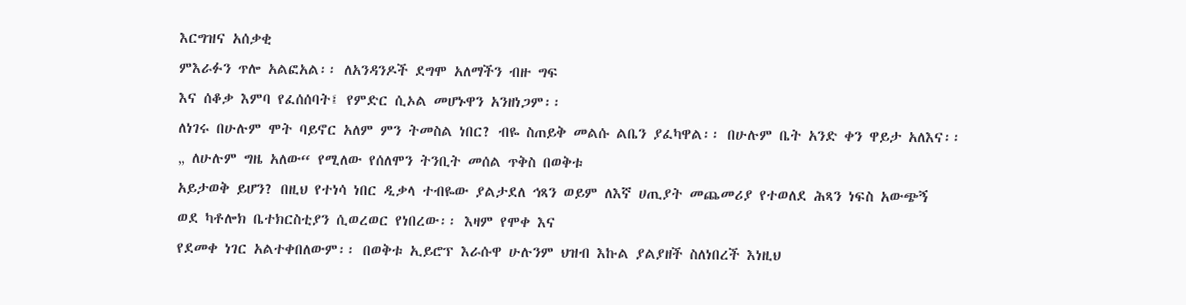እርግዝና አሰቃቂ
ምእራፉን ጥሎ አልፎአል፡፡ ለአንዳንዶች ደግሞ አለማችን ብዙ ግፍ
እና ሰቆቃ እምባ የፈሰሰባት፤ የምድር ሲኦል መሆኑዋን አንዘነጋም፡፡
ለነገሩ በሁሉም ሞት ባይኖር አለም ምን ትመስል ነበር? ብዬ ስጠይቅ መልሱ ልቤን ያፈካዋል፡፡ በሁሉም ቤት አንድ ቀን ዋይታ አለእና፡፡
„ ለሁሉም ግዜ አለው“ የሚለው የሰለሞን ትንቢት መሰል ጥቅስ በወቅቱ
አይታወቅ ይሆን? በዚህ የተነሳ ነበር ዲቃላ ተብዬው ያልታደለ ኅጻን ወይም ለእኛ ሀጢያት መጨመሪያ የተወለደ ሕጻን ነፍስ አውጭኝ
ወደ ካቶሎክ ቤተክርስቲያን ሲወረወር የነበረው፡፡ እዛም የሞቀ እና
የደመቀ ነገር አልተቀበለውም፡፡ በወቅቱ ኢይሮፕ እራሱዋ ሁሉንም ህዝብ እኩል ያልያዘች ስለነበረች እነዚህ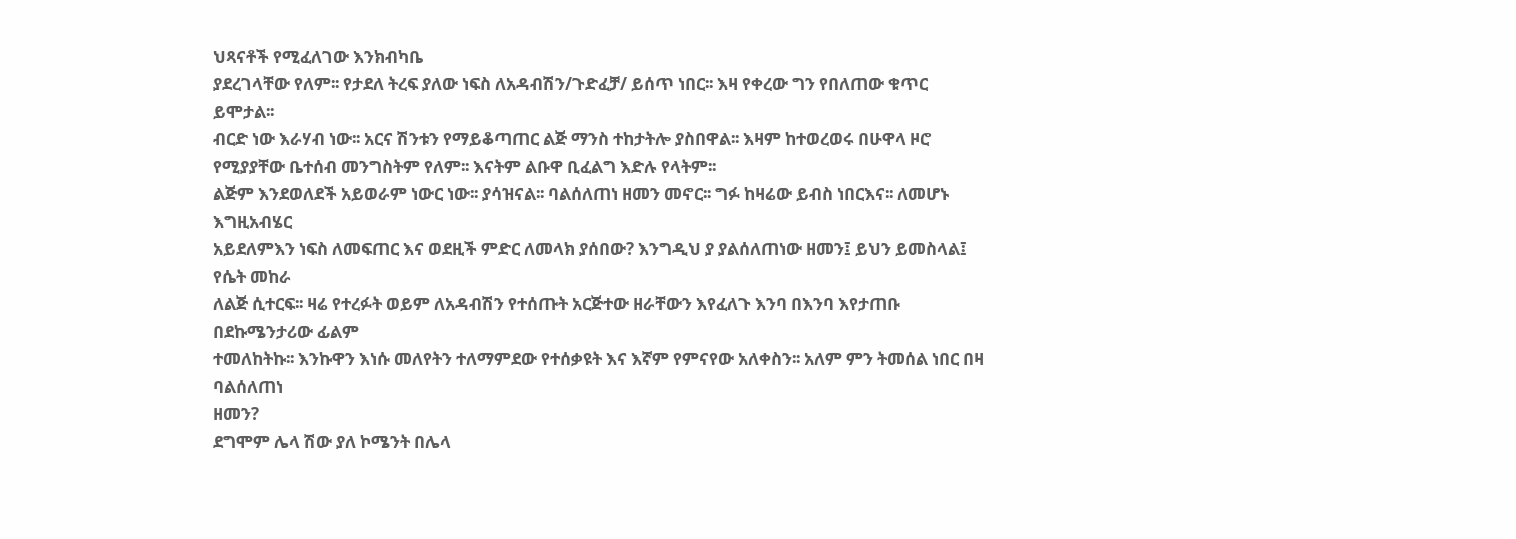ህጻናቶች የሚፈለገው እንክብካቤ
ያደረገላቸው የለም፡፡ የታደለ ትረፍ ያለው ነፍስ ለአዳብሽን/ጉድፈቻ/ ይሰጥ ነበር፡፡ እዛ የቀረው ግን የበለጠው ቁጥር ይሞታል፡፡
ብርድ ነው እራሃብ ነው፡፡ አርና ሽንቱን የማይቆጣጠር ልጅ ማንስ ተከታትሎ ያስበዋል፡፡ እዛም ከተወረወሩ በሁዋላ ዞሮ የሚያያቸው ቤተሰብ መንግስትም የለም፡፡ እናትም ልቡዋ ቢፈልግ እድሉ የላትም፡፡
ልጅም እንደወለደች አይወራም ነውር ነው፡፡ ያሳዝናል፡፡ ባልሰለጠነ ዘመን መኖር፡፡ ግፉ ከዛሬው ይብስ ነበርእና፡፡ ለመሆኑ እግዚአብሄር
አይደለምእን ነፍስ ለመፍጠር እና ወደዚች ምድር ለመላክ ያሰበው? እንግዲህ ያ ያልሰለጠነው ዘመን፤ ይህን ይመስላል፤ የሴት መከራ
ለልጅ ሲተርፍ፡፡ ዛሬ የተረፉት ወይም ለአዳብሽን የተሰጡት አርጅተው ዘራቸውን እየፈለጉ እንባ በእንባ እየታጠቡ በደኩሜንታሪው ፊልም
ተመለከትኩ፡፡ እንኩዋን እነሱ መለየትን ተለማምደው የተሰቃዩት እና እኛም የምናየው አለቀስን፡፡ አለም ምን ትመሰል ነበር በዛ ባልሰለጠነ
ዘመን?
ደግሞም ሌላ ሽው ያለ ኮሜንት በሌላ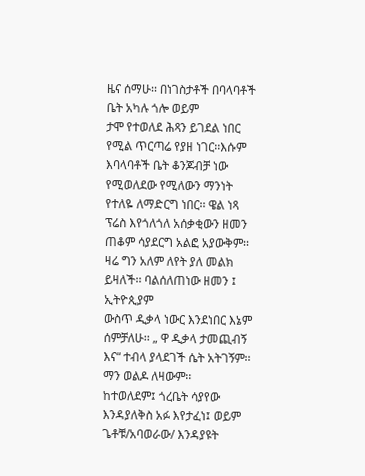ዜና ሰማሁ፡፡ በነገስታቶች በባላባቶች ቤት አካሉ ጎሎ ወይም
ታሞ የተወለደ ሕጻን ይገደል ነበር የሚል ጥርጣሬ የያዘ ነገር፡፡እሱም እባላባቶች ቤት ቆንጆብቻ ነው የሚወለደው የሚለውን ማንነት
የተለዬ ለማድርግ ነበር፡፡ ዌል ነጻ ፕሬስ እየጎለጎለ አሰቃቂውን ዘመን ጠቆም ሳያደርግ አልፎ አያውቅም፡፡ ዛሬ ግን አለም ለየት ያለ መልክ ይዛለች፡፡ ባልሰለጠነው ዘመን ፤ ኢትዮጲያም
ውስጥ ዲቃላ ነውር እንደነበር እኔም ሰምቻለሁ፡፡ „ ዋ ዲቃላ ታመጪብኝ እና“ ተብላ ያላደገች ሴት አትገኝም፡፡ማን ወልዶ ለዛውም፡፡
ከተወለደም፤ ጎረቤት ሳያየው እንዳያለቅስ አፉ እየታፈነ፤ ወይም ጌቶቹ/አባወራው/ እንዳያዩት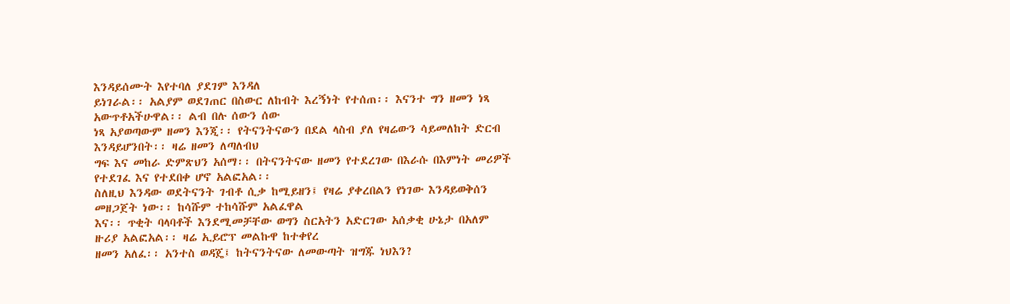እንዳይሰሙት እየተባለ ያደገም እንዳለ
ይነገራል፡፡ አልያም ወደገጠር በስውር ለከብት እረኝነት የተሰጠ፡፡ እናንተ ግን ዘመን ነጻ አውጥቶአችሁዋል፡፡ ልብ በሉ ሰውን ሰው
ነጻ አያወጣውም ዘመን እንጂ፡፡ የትናንትናውን በደል ላስብ ያለ የዛሬውን ሳይመለከት ድርብ እንዳይሆንበት፡፡ ዛሬ ዘመን ለጣለብህ
ግፍ እና መከራ ድምጽህን አሰማ፡፡ በትናንትናው ዘመን የተደረገው በእራሱ በእምነት መሪዎች የተደገፈ እና የተደበቀ ሆኖ አልፎአል፡፡
ስለዚህ እንዳው ወደትናንት ገብቶ ሲቃ ከሚይዘን፤ የዛሬ ያቀረበልን የነገው እንዳይወቅሰን መዘጋጀት ነው፡፡ ከሳሹም ተከሳሹም አልፈዋል
እና፡፡ ጥቂት ባላባቶች እንደሚመቻቸው ወግን ስርአትን አድርገው አሰቃቂ ሁኔታ በአለም ዙሪያ አልፎአል፡፡ ዛሬ ኢይሮፕ መልኩዋ ከተቀየረ
ዘመን አለፈ፡፡ አንተስ ወዳጄ፤ ከትናንትናው ለመውጣት ዝግጁ ነህእን?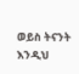ወይስ ትናንት እንዲህ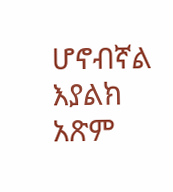ሆኖብኛል እያልክ አጽም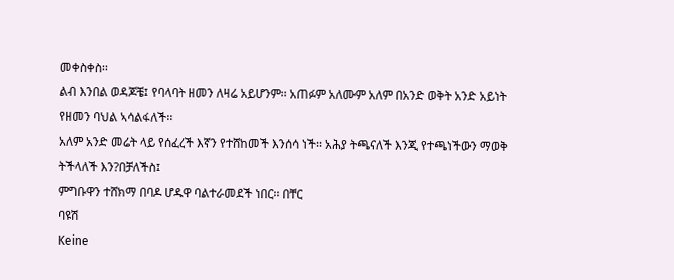መቀስቀስ፡፡
ልብ እንበል ወዳጆቼ፤ የባላባት ዘመን ለዛሬ አይሆንም፡፡ አጠፉም አለሙም አለም በአንድ ወቅት አንድ አይነት የዘመን ባህል ኣሳልፋለች፡፡
አለም አንድ መሬት ላይ የሰፈረች እኛን የተሸከመች እንሰሳ ነች፡፡ አሕያ ትጫናለች እንጂ የተጫነችውን ማወቅ ትችላለች እን?በቻለችስ፤
ምግቡዋን ተሸክማ በባዶ ሆዱዋ ባልተራመደች ነበር፡፡ በቸር
ባዩሽ
Keine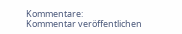Kommentare:
Kommentar veröffentlichen